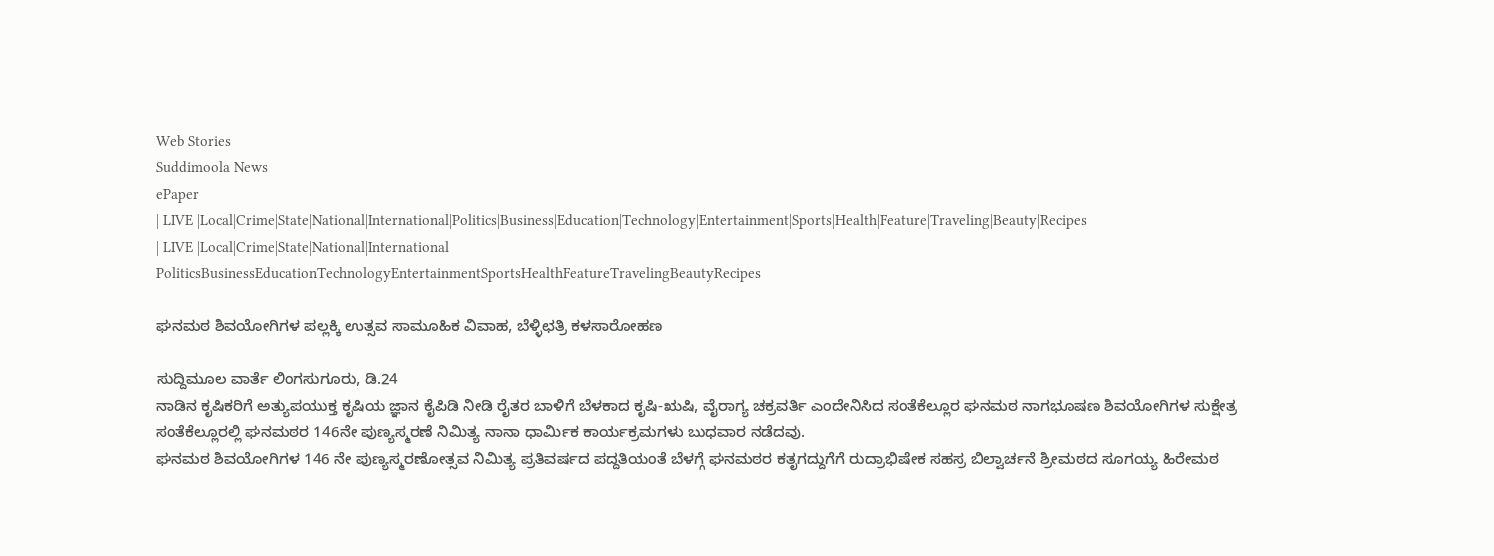Web Stories
Suddimoola News
ePaper
| LIVE |Local|Crime|State|National|International|Politics|Business|Education|Technology|Entertainment|Sports|Health|Feature|Traveling|Beauty|Recipes
| LIVE |Local|Crime|State|National|International
PoliticsBusinessEducationTechnologyEntertainmentSportsHealthFeatureTravelingBeautyRecipes

ಘನಮಠ ಶಿವಯೋಗಿಗಳ ಪಲ್ಲಕ್ಕಿ ಉತ್ಸವ ಸಾಮೂಹಿಕ ವಿವಾಹ, ಬೆಳ್ಳಿಛತ್ರಿ ಕಳಸಾರೋಹಣ

ಸುದ್ದಿಮೂಲ ವಾರ್ತೆ ಲಿಂಗಸುಗೂರು, ಡಿ.24
ನಾಡಿನ ಕೃಷಿಕರಿಗೆ ಅತ್ಯುಪಯುಕ್ತ ಕೃಷಿಯ ಜ್ಞಾನ ಕೈಪಿಡಿ ನೀಡಿ ರೈತರ ಬಾಳಿಗೆ ಬೆಳಕಾದ ಕೃಷಿ-ಋಷಿ, ವೈರಾಗ್ಯ ಚಕ್ರವರ್ತಿ ಎಂದೇನಿಸಿದ ಸಂತೆಕೆಲ್ಲೂರ ಘನಮಠ ನಾಗಭೂಷಣ ಶಿವಯೋಗಿಗಳ ಸುಕ್ಷೇತ್ರ ಸಂತೆಕೆಲ್ಲೂರಲ್ಲಿ ಘನಮಠರ 146ನೇ ಪುಣ್ಯಸ್ಮರಣೆ ನಿಮಿತ್ಯ ನಾನಾ ಧಾರ್ಮಿಕ ಕಾರ್ಯಕ್ರಮಗಳು ಬುಧವಾರ ನಡೆದವು.
ಘನಮಠ ಶಿವಯೋಗಿಗಳ 146 ನೇ ಪುಣ್ಯಸ್ಮರಣೋತ್ಸವ ನಿಮಿತ್ಯ ಪ್ರತಿವರ್ಷದ ಪದ್ದತಿಯಂತೆ ಬೆಳಗ್ಗೆ ಘನಮಠರ ಕತೃಗದ್ದುಗೆಗೆ ರುದ್ರಾಭಿಷೇಕ ಸಹಸ್ರ ಬಿಲ್ವಾರ್ಚನೆ ಶ್ರೀಮಠದ ಸೂಗಯ್ಯ ಹಿರೇಮಠ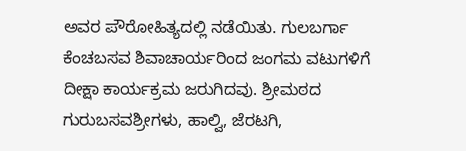ಅವರ ಪೌರೋಹಿತ್ಯದಲ್ಲಿ ನಡೆಯಿತು. ಗುಲಬರ್ಗಾ ಕೆಂಚಬಸವ ಶಿವಾಚಾರ್ಯರಿಂದ ಜಂಗಮ ವಟುಗಳಿಗೆ ದೀಕ್ಷಾ ಕಾರ್ಯಕ್ರಮ ಜರುಗಿದವು. ಶ್ರೀಮಠದ ಗುರುಬಸವಶ್ರೀಗಳು, ಹಾಲ್ವಿ, ಜೆರಟಗಿ,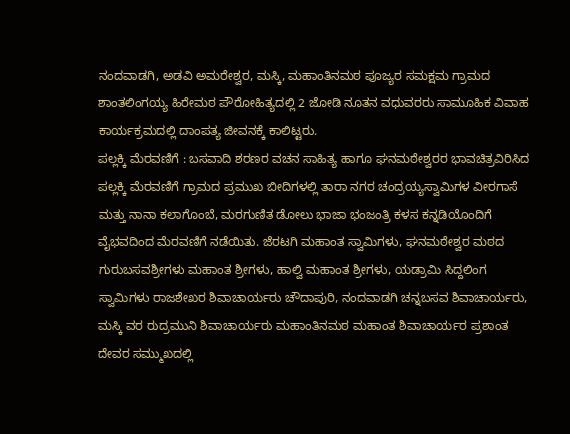ನಂದವಾಡಗಿ, ಅಡವಿ ಅಮರೇಶ್ವರ, ಮಸ್ಕಿ, ಮಹಾಂತಿನಮಠ ಪೂಜ್ಯರ ಸಮಕ್ಷಮ ಗ್ರಾಮದ ಶಾಂತಲಿಂಗಯ್ಯ ಹಿರೇಮಠ ಪೌರೋಹಿತ್ಯದಲ್ಲಿ 2 ಜೋಡಿ ನೂತನ ವಧುವರರು ಸಾಮೂಹಿಕ ವಿವಾಹ ಕಾರ್ಯಕ್ರಮದಲ್ಲಿ ದಾಂಪತ್ಯ ಜೀವನಕ್ಕೆ ಕಾಲಿಟ್ಟರು.
ಪಲ್ಲಕ್ಕಿ ಮೆರವಣಿಗೆ : ಬಸವಾದಿ ಶರಣರ ವಚನ ಸಾಹಿತ್ಯ ಹಾಗೂ ಘನಮಠೇಶ್ವರರ ಭಾವಚಿತ್ರವಿರಿಸಿದ ಪಲ್ಲಕ್ಕಿ ಮೆರವಣಿಗೆ ಗ್ರಾಮದ ಪ್ರಮುಖ ಬೀದಿಗಳಲ್ಲಿ ತಾರಾ ನಗರ ಚಂದ್ರಯ್ಯಸ್ವಾಮಿಗಳ ವೀರಗಾಸೆ ಮತ್ತು ನಾನಾ ಕಲಾಗೊಂಬೆ, ಮರಗುಣಿತ ಡೋಲು ಭಾಜಾ ಭಂಜಂತ್ರಿ ಕಳಸ ಕನ್ನಡಿಯೊಂದಿಗೆ ವೈಭವದಿಂದ ಮೆರವಣಿಗೆ ನಡೆಯಿತು. ಜೆರಟಗಿ ಮಹಾಂತ ಸ್ವಾಮಿಗಳು, ಘನಮಠೇಶ್ವರ ಮಠದ ಗುರುಬಸವಶ್ರೀಗಳು ಮಹಾಂತ ಶ್ರೀಗಳು, ಹಾಲ್ವಿ ಮಹಾಂತ ಶ್ರೀಗಳು, ಯಡ್ರಾಮಿ ಸಿದ್ದಲಿಂಗ ಸ್ವಾಮಿಗಳು ರಾಜಶೇಖರ ಶಿವಾಚಾರ್ಯರು ಚೌದಾಪುರಿ, ನಂದವಾಡಗಿ ಚನ್ನಬಸವ ಶಿವಾಚಾರ್ಯರು, ಮಸ್ಕಿ ವರ ರುದ್ರಮುನಿ ಶಿವಾಚಾರ್ಯರು ಮಹಾಂತಿನಮಠ ಮಹಾಂತ ಶಿವಾಚಾರ್ಯರ ಪ್ರಶಾಂತ ದೇವರ ಸಮ್ಮುಖದಲ್ಲಿ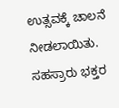ಉತ್ಸವಕ್ಕೆ ಚಾಲನೆ ನೀಡಲಾಯಿತು.
ಸಹಸ್ರಾರು ಭಕ್ತರ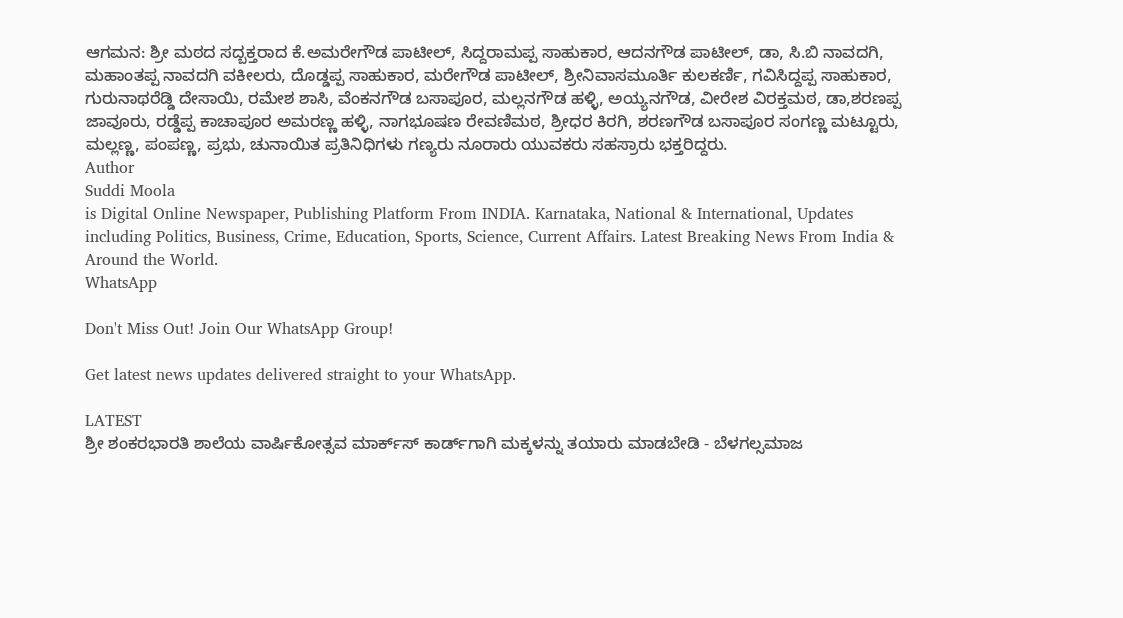ಆಗಮನ: ಶ್ರೀ ಮಠದ ಸದ್ಬಕ್ತರಾದ ಕೆ.ಅಮರೇಗೌಡ ಪಾಟೀಲ್, ಸಿದ್ದರಾಮಪ್ಪ ಸಾಹುಕಾರ, ಆದನಗೌಡ ಪಾಟೀಲ್, ಡಾ, ಸಿ.ಬಿ ನಾವದಗಿ, ಮಹಾಂತಪ್ಪ ನಾವದಗಿ ವಕೀಲರು, ದೊಡ್ಡಪ್ಪ ಸಾಹುಕಾರ, ಮರೇಗೌಡ ಪಾಟೀಲ್, ಶ್ರೀನಿವಾಸಮೂರ್ತಿ ಕುಲಕರ್ಣಿ, ಗವಿಸಿದ್ದಪ್ಪ ಸಾಹುಕಾರ, ಗುರುನಾಥರೆಡ್ಡಿ ದೇಸಾಯಿ, ರಮೇಶ ಶಾಸಿ, ವೆಂಕನಗೌಡ ಬಸಾಪೂರ, ಮಲ್ಲನಗೌಡ ಹಳ್ಳಿ, ಅಯ್ಯನಗೌಡ, ವೀರೇಶ ವಿರಕ್ತಮಠ, ಡಾ,ಶರಣಪ್ಪ ಜಾವೂರು, ರಡ್ಡೆಪ್ಪ ಕಾಚಾಪೂರ ಅಮರಣ್ಣ ಹಳ್ಳಿ, ನಾಗಭೂಷಣ ರೇವಣಿಮಠ, ಶ್ರೀಧರ ಕಿರಗಿ, ಶರಣಗೌಡ ಬಸಾಪೂರ ಸಂಗಣ್ಣ ಮಟ್ಟೂರು, ಮಲ್ಲಣ್ಣ, ಪಂಪಣ್ಣ, ಪ್ರಭು, ಚುನಾಯಿತ ಪ್ರತಿನಿಧಿಗಳು ಗಣ್ಯರು ನೂರಾರು ಯುವಕರು ಸಹಸ್ರಾರು ಭಕ್ತರಿದ್ದರು.
Author
Suddi Moola
is Digital Online Newspaper, Publishing Platform From INDIA. Karnataka, National & International, Updates including Politics, Business, Crime, Education, Sports, Science, Current Affairs. Latest Breaking News From India & Around the World.
WhatsApp

Don't Miss Out! Join Our WhatsApp Group!

Get latest news updates delivered straight to your WhatsApp.

LATEST
ಶ್ರೀ ಶಂಕರಭಾರತಿ ಶಾಲೆಯ ವಾರ್ಷಿಕೋತ್ಸವ ಮಾರ್ಕ್‌ಸ್‌ ಕಾರ್ಡ್‌ಗಾಗಿ ಮಕ್ಕಳನ್ನು ತಯಾರು ಮಾಡಬೇಡಿ - ಬೆಳಗಲ್ಸಮಾಜ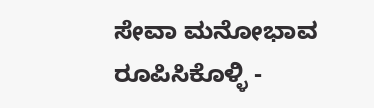ಸೇವಾ ಮನೋಭಾವ ರೂಪಿಸಿಕೊಳ್ಳಿ -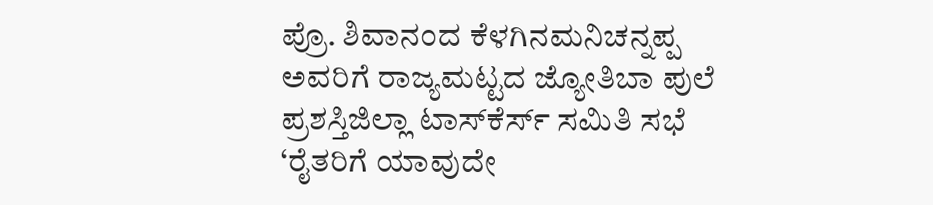ಪ್ರೊ. ಶಿವಾನಂದ ಕೆಳಗಿನಮನಿಚನ್ನಪ್ಪ ಅವರಿಗೆ ರಾಜ್ಯಮಟ್ಟದ ಜ್ಯೋತಿಬಾ ಪುಲೆ ಪ್ರಶಸ್ತಿಜಿಲ್ಲಾ ಟಾಸ್‌‌ಕೆರ್ಸ್ ಸಮಿತಿ ಸಭೆ ‘ರೈತರಿಗೆ ಯಾವುದೇ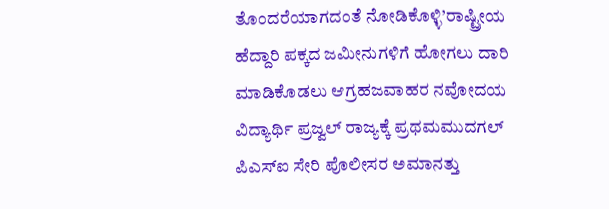ತೊಂದರೆಯಾಗದಂತೆ ನೋಡಿಕೊಳ್ಳಿ’ರಾಷ್ಟ್ರೀಯ ಹೆದ್ದಾರಿ ಪಕ್ಕದ ಜಮೀನುಗಳಿಗೆ ಹೋಗಲು ದಾರಿ ಮಾಡಿಕೊಡಲು ಆಗ್ರಹಜವಾಹರ ನವೋದಯ ವಿದ್ಯಾರ್ಥಿ ಪ್ರಜ್ವಲ್ ರಾಜ್ಯಕ್ಕೆ ಪ್ರಥಮಮುದಗಲ್ ಪಿಎಸ್‌ಐ ಸೇರಿ ಪೊಲೀಸರ ಅಮಾನತ್ತು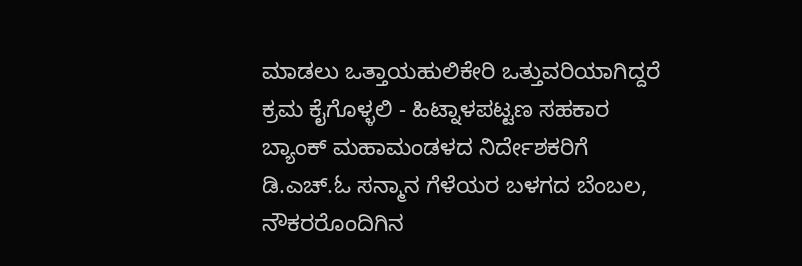ಮಾಡಲು ಒತ್ತಾಯಹುಲಿಕೇರಿ ಒತ್ತುವರಿಯಾಗಿದ್ದರೆ ಕ್ರಮ ಕೈಗೊಳ್ಳಲಿ - ಹಿಟ್ನಾಳಪಟ್ಟಣ ಸಹಕಾರ ಬ್ಯಾಂಕ್ ಮಹಾಮಂಡಳದ ನಿರ್ದೇಶಕರಿಗೆ ಡಿ.ಎಚ್.ಓ ಸನ್ಮಾನ ಗೆಳೆಯರ ಬಳಗದ ಬೆಂಬಲ, ನೌಕರರೊಂದಿಗಿನ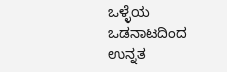ಒಳ್ಳೆಯ ಒಡನಾಟದಿಂದ ಉನ್ನತ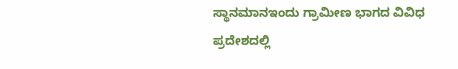ಸ್ಥಾನಮಾನಇಂದು ಗ್ರಾಮೀಣ ಭಾಗದ ವಿವಿಧ ಪ್ರದೇಶದಲ್ಲಿ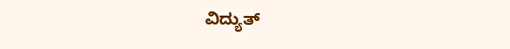ವಿದ್ಯುತ್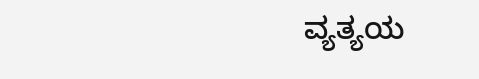ವ್ಯತ್ಯಯ